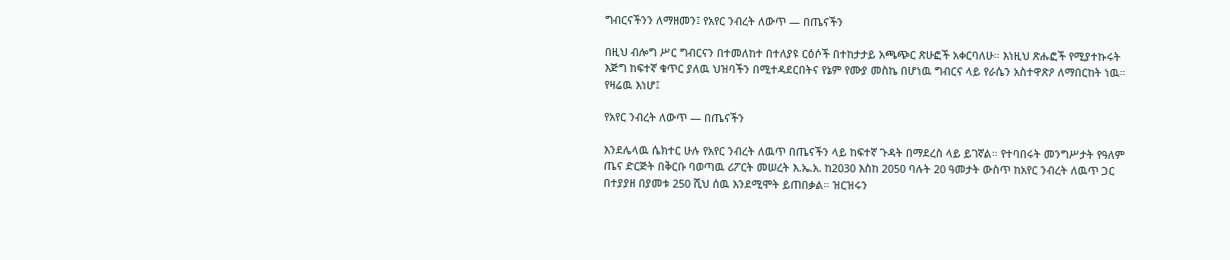ግብርናችንን ለማዘመን፤ የአየር ንብረት ለውጥ — በጤናችን

በዚህ ብሎግ ሥር ግብርናን በተመለከተ በተለያዩ ርዕሶች በተከታታይ አጫጭር ጽሁፎች አቀርባለሁ። እነዚህ ጽሑፎች የሚያተኩሩት እጅግ ከፍተኛ ቁጥር ያለዉ ህዝባችን በሚተዳደርበትና የኔም የሙያ መስኬ በሆነዉ ግብርና ላይ የራሴን አስተዋጽዖ ለማበርከት ነዉ። የዛሬዉ እነሆ፤

የአየር ንብረት ለውጥ — በጤናችን

እንደሌላዉ ሴክተር ሁሉ የአየር ንብረት ለዉጥ በጤናችን ላይ ከፍተኛ ጉዳት በማደረስ ላይ ይገኛል። የተባበሩት መንግሥታት የዓለም ጤና ድርጅት በቅርቡ ባወጣዉ ሪፖርት መሠረት እ.ኤ.አ. ከ2030 እስከ 2050 ባሉት 20 ዓመታት ውስጥ ከአየር ንብረት ለዉጥ ጋር በተያያዘ በያመቱ 250 ሺህ ሰዉ እንደሚሞት ይጠበቃል። ዝርዝሩን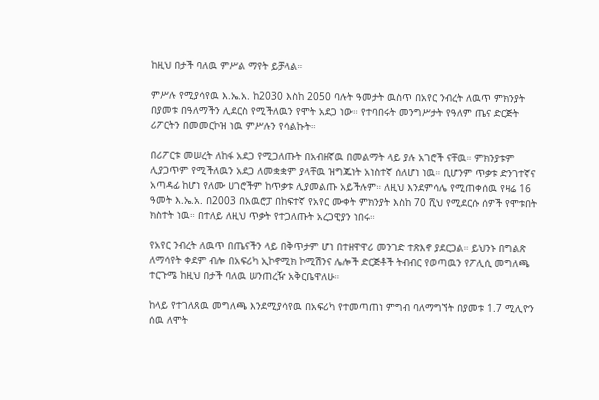ከዚህ በታች ባለዉ ምሥል ማየት ይቻላል።

ምሥሉ የሚያሳየዉ እ.ኤ.አ. ከ2030 እስከ 2050 ባሉት ዓመታት ዉስጥ በአየር ንብረት ለዉጥ ምክንያት በያመቱ በዓለማችን ሊደርስ የሚችለዉን የሞት አደጋ ነው። የተባበሩት መንግሥታት የዓለም ጤና ድርጅት ሪፖርትን በመመርኮዝ ነዉ ምሥሉን የሳልኩት።

በሪፖርቱ መሠረት ለከፋ አደጋ የሚጋለጡት በአብዘኛዉ በመልማት ላይ ያሉ አገሮች ናቸዉ። ምክንያቱም ሊያጋጥም የሚችለዉን አደጋ ለመቋቋም ያላቸዉ ዝግጁነት አነስተኛ ሰለሆነ ነዉ። ቢሆንም ጥቃቱ ድንገተኛና አጣዳፊ ከሆነ የለሙ ሀገሮችም ከጥቃቱ ሊያመልጡ አይችሉም። ለዚህ እንደምሳሌ የሚጠቀሰዉ የዛሬ 16 ዓመት እ.ኤ.አ. በ2003 በአዉሮፓ በከፍተኛ የአየር ሙቀት ምክንያት እስከ 70 ሺህ የሚደርሱ ሰዎች የሞቱበት ክስተት ነዉ። በተለይ ለዚህ ጥቃት የተጋለጡት አረጋዊያን ነበሩ።

የአየር ንብረት ለዉጥ በጤናችን ላይ በቅጥታም ሆነ በተዘዋዋሪ መንገድ ተጽእኖ ያደርጋል። ይህንኑ በግልጽ ለማሳየት ቀደም ብሎ በአፍሪካ ኢኮኖሚክ ኮሚሽንና ሌሎች ድርጅቶች ትብብር የወጣዉን የፖሊሲ መግለጫ ተርጉሜ ከዚህ በታች ባለዉ ሠንጠረዥ አቅርቤዋለሁ።

ከላይ የተገለጸዉ መግለጫ እንደሚያሳየዉ በአፍሪካ የተመጣጠነ ምግብ ባለማግኘት በያመቱ 1.7 ሚሊዮን ሰዉ ለሞት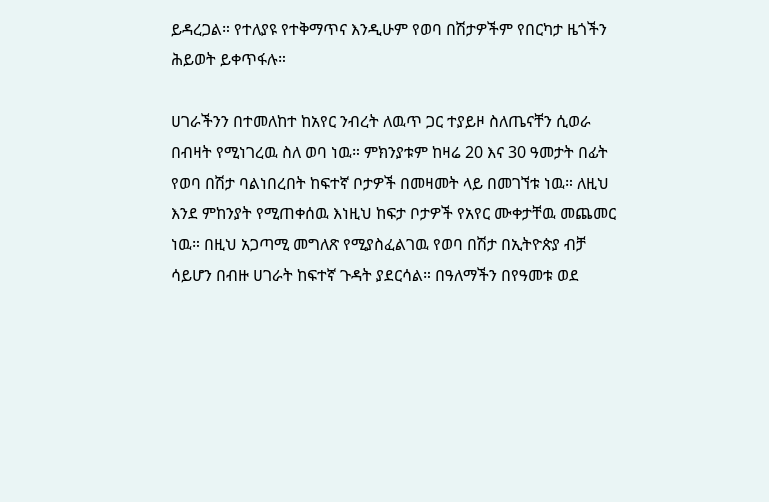ይዳረጋል። የተለያዩ የተቅማጥና እንዲሁም የወባ በሽታዎችም የበርካታ ዜጎችን ሕይወት ይቀጥፋሉ።

ሀገራችንን በተመለከተ ከአየር ንብረት ለዉጥ ጋር ተያይዞ ስለጤናቸን ሲወራ በብዛት የሚነገረዉ ስለ ወባ ነዉ። ምክንያቱም ከዛሬ 20 እና 30 ዓመታት በፊት የወባ በሽታ ባልነበረበት ከፍተኛ ቦታዎች በመዛመት ላይ በመገኘቱ ነዉ። ለዚህ እንደ ምከንያት የሚጠቀሰዉ እነዚህ ከፍታ ቦታዎች የአየር ሙቀታቸዉ መጨመር ነዉ። በዚህ አጋጣሚ መግለጽ የሚያስፈልገዉ የወባ በሽታ በኢትዮጵያ ብቻ ሳይሆን በብዙ ሀገራት ከፍተኛ ጉዳት ያደርሳል። በዓለማችን በየዓመቱ ወደ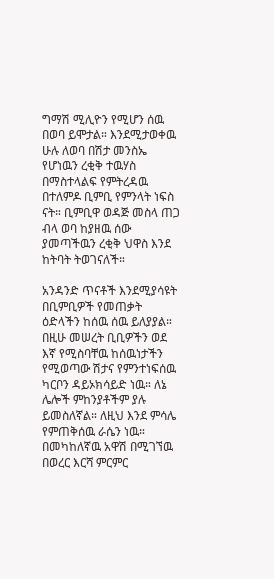ግማሽ ሚሊዮን የሚሆን ሰዉ በወባ ይሞታል። እንደሚታወቀዉ ሁሉ ለወባ በሽታ መንስኤ የሆነዉን ረቂቅ ተዉሃስ በማስተላልፍ የምትረዳዉ በተለምዶ ቢምቢ የምንላት ነፍስ ናት። ቢምቢዋ ወዳጅ መስላ ጠጋ ብላ ወባ ከያዘዉ ሰው ያመጣችዉን ረቂቅ ህዋስ እንደ ከትባት ትወገናለች።

አንዳንድ ጥናቶች እንደሚያሳዩት በቢምቢዎች የመጠቃት ዕድላችን ከሰዉ ሰዉ ይለያያል። በዚሁ መሠረት ቢቢዎችን ወደ እኛ የሚስባቸዉ ከሰዉነታችን የሚወጣው ሽታና የምንተነፍሰዉ ካርቦን ዳይኦክሳይድ ነዉ። ለኔ ሌሎች ምከንያቶችም ያሉ ይመስለኛል። ለዚህ እንደ ምሳሌ የምጠቅሰዉ ራሴን ነዉ። በመካከለኛዉ አዋሽ በሚገኘዉ በወረር እርሻ ምርምር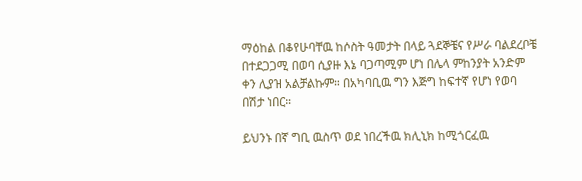ማዕከል በቆየሁባቸዉ ከሶስት ዓመታት በላይ ጓደኞቼና የሥራ ባልደረቦቼ በተደጋጋሚ በወባ ሲያዙ እኔ ባጋጣሚም ሆነ በሌላ ምከንያት አንድም ቀን ሊያዝ አልቻልኩም። በአካባቢዉ ግን እጅግ ከፍተኛ የሆነ የወባ በሽታ ነበር።

ይህንኑ በኛ ግቢ ዉስጥ ወደ ነበረችዉ ክሊኒክ ከሚጎርፈዉ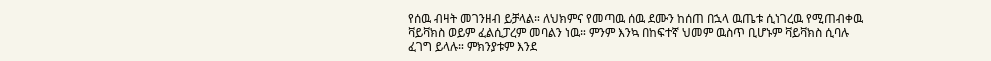የሰዉ ብዛት መገንዘብ ይቻላል። ለህክምና የመጣዉ ሰዉ ደሙን ከሰጠ በኋላ ዉጤቱ ሲነገረዉ የሚጠብቀዉ ቫይቫክስ ወይም ፈልሲፓረም መባልን ነዉ። ምንም እንኳ በከፍተኛ ህመም ዉስጥ ቢሆኑም ቫይቫክስ ሲባሉ ፈገግ ይላሉ። ምክንያቱም እንደ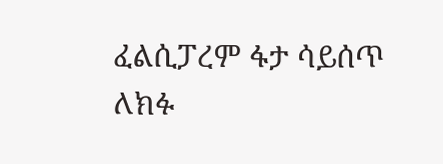ፈልሲፓረም ፋታ ሳይሰጥ ለክፉ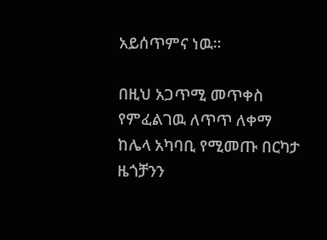አይሰጥምና ነዉ።

በዚህ አጋጥሚ መጥቀስ የምፈልገዉ ለጥጥ ለቀማ ከሌላ አካባቢ የሚመጡ በርካታ ዜጎቻንን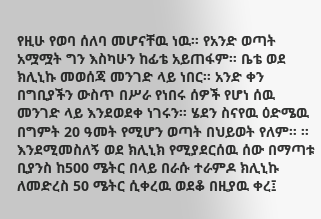የዚሁ የወባ ሰለባ መሆናቸዉ ነዉ። የአንድ ወጣት አሟሟት ግን እስካሁን ከፊቴ አይጠፋም። ቤቴ ወደ ክሊኒኩ መወሰጃ መንገድ ላይ ነበር። አንድ ቀን በግቢያችን ውስጥ በሥራ የነበሩ ሰዎች የሆነ ሰዉ መንገድ ላይ እንደወደቀ ነገሩን። ሄደን ስናየዉ ዕድሜዉ በግምት 20 ዓመት የሚሆን ወጣት በህይወት የለም። ። እንደሚመስለኝ ወደ ክሊኒክ የሚያደርሰዉ ሰው በማጣቱ ቢያንስ ከ500 ሜትር በላይ በራሱ ተራምዶ ክሊኒኩ ለመድረስ 50 ሜትር ሲቀረዉ ወደቆ በዚያዉ ቀረ፤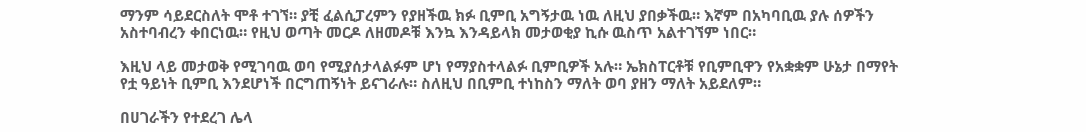ማንም ሳይደርስለት ሞቶ ተገኘ። ያቺ ፈልሲፓረምን የያዘችዉ ክፉ ቢምቢ አግኝታዉ ነዉ ለዚህ ያበቃችዉ። እኛም በአካባቢዉ ያሉ ሰዎችን አስተባብረን ቀበርነዉ። የዚህ ወጣት መርዶ ለዘመዶቹ እንኳ እንዳይላክ መታወቂያ ኪሱ ዉስጥ አልተገኘም ነበር።

እዚህ ላይ መታወቅ የሚገባዉ ወባ የሚያሰታላልፉም ሆነ የማያስተላልፉ ቢምቢዎች አሉ። ኤክስፐርቶቹ የቢምቢዋን የአቋቋም ሁኔታ በማየት የቷ ዓይነት ቢምቢ እንደሆነች በርግጠኝነት ይናገራሉ። ስለዚህ በቢምቢ ተነከስን ማለት ወባ ያዘን ማለት አይደለም።

በሀገራችን የተደረገ ሌላ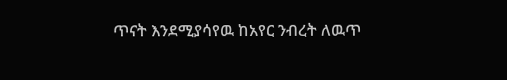ጥናት እንደሚያሳየዉ ከአየር ንብረት ለዉጥ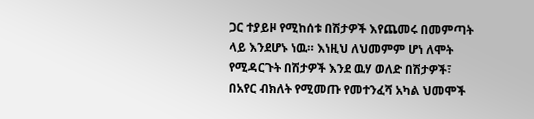ጋር ተያይዞ የሚከሰቱ በሽታዎች እየጨመሩ በመምጣት ላይ እንደሆኑ ነዉ። እነዚህ ለህመምም ሆነ ለሞት የሚዳርጉት በሽታዎች እንደ ዉሃ ወለድ በሽታዎች፣ በአየር ብክለት የሚመጡ የመተንፈሻ አካል ህመሞች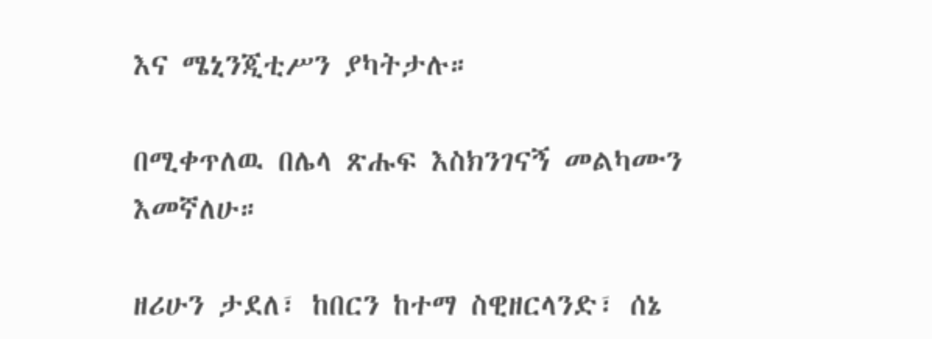እና ሜኒንጂቲሥን ያካትታሉ።

በሚቀጥለዉ በሌላ ጽሑፍ እስክንገናኝ መልካሙን እመኛለሁ።

ዘሪሁን ታደለ፣ ከበርን ከተማ ስዊዘርላንድ፣ ሰኔ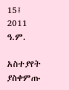15፤ 2011 ዓ.ም.

አስተያየት ያስቀምጡ